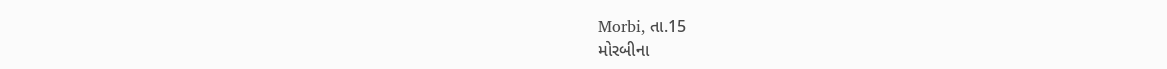Morbi, તા.15
મોરબીના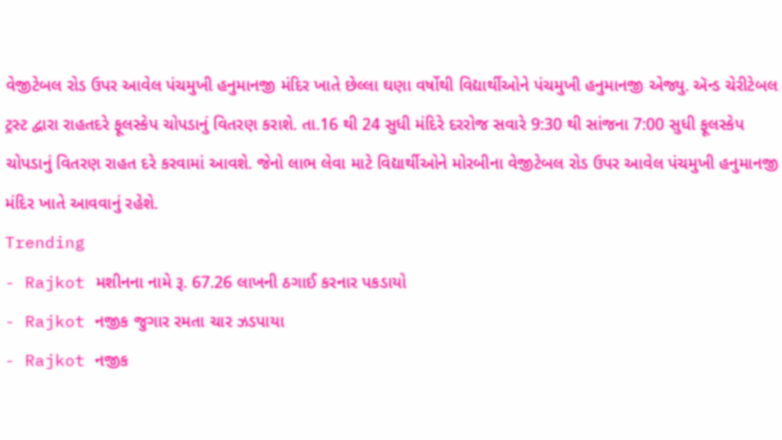વેજીટેબલ રોડ ઉપર આવેલ પંચમુખી હનુમાનજી મંદિર ખાતે છેલ્લા ઘણા વર્ષોથી વિદ્યાર્થીઓને પંચમુખી હનુમાનજી એજ્યુ. ઍન્ડ ચેરીટેબલ ટ્રસ્ટ દ્વારા રાહતદરે ફૂલસ્કેપ ચોપડાનું વિતરણ કરાશે. તા.16 થી 24 સુધી મંદિરે દરરોજ સવારે 9:30 થી સાંજના 7:00 સુધી ફૂલસ્કેપ ચોપડાનું વિતરણ રાહત દરે કરવામાં આવશે. જેનો લાભ લેવા માટે વિદ્યાર્થીઓને મોરબીના વેજીટેબલ રોડ ઉપર આવેલ પંચમુખી હનુમાનજી મંદિર ખાતે આવવાનું રહેશે.
Trending
- Rajkot મશીનના નામે રૂ. 67.26 લાખની ઠગાઈ કરનાર પકડાયો
- Rajkot નજીક જુગાર રમતા ચાર ઝડપાયા
- Rajkot નજીક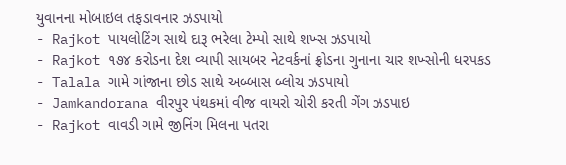યુવાનના મોબાઇલ તફડાવનાર ઝડપાયો
- Rajkot પાયલોટિંગ સાથે દારૂ ભરેલા ટેમ્પો સાથે શખ્સ ઝડપાયો
- Rajkot ૧૭૪ કરોડના દેશ વ્યાપી સાયબર નેટવર્કનાં ફ્રોડના ગુનાના ચાર શખ્સોની ધરપકડ
- Talala ગામે ગાંજાના છોડ સાથે અબ્બાસ બ્લોચ ઝડપાયો
- Jamkandorana વીરપુર પંથકમાં વીજ વાયરો ચોરી કરતી ગેંગ ઝડપાઇ
- Rajkot વાવડી ગામે જીનિંગ મિલના પતરા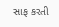સાફ કરતી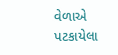વેળાએ પટકાયેલા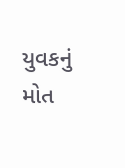યુવકનું મોત